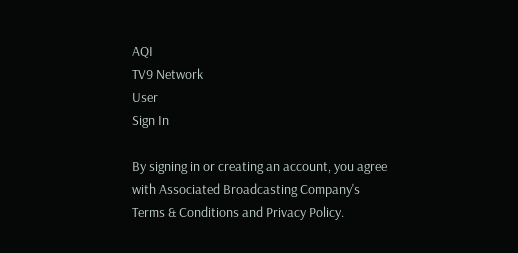AQI
TV9 Network
User
Sign In

By signing in or creating an account, you agree with Associated Broadcasting Company's Terms & Conditions and Privacy Policy.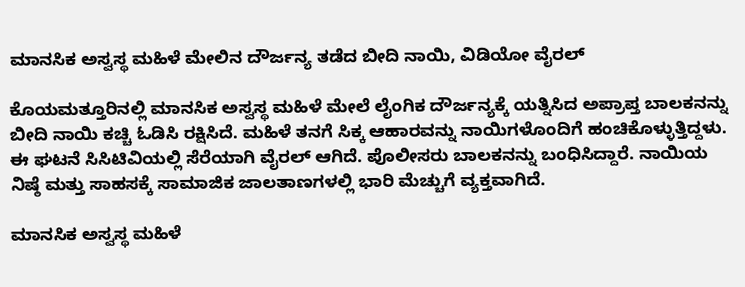ಮಾನಸಿಕ ಅಸ್ವಸ್ಥ ಮಹಿಳೆ ಮೇಲಿನ ದೌರ್ಜನ್ಯ ತಡೆದ ಬೀದಿ ನಾಯಿ, ವಿಡಿಯೋ ವೈರಲ್

ಕೊಯಮತ್ತೂರಿನಲ್ಲಿ ಮಾನಸಿಕ ಅಸ್ವಸ್ಥ ಮಹಿಳೆ ಮೇಲೆ ಲೈಂಗಿಕ ದೌರ್ಜನ್ಯಕ್ಕೆ ಯತ್ನಿಸಿದ ಅಪ್ರಾಪ್ತ ಬಾಲಕನನ್ನು ಬೀದಿ ನಾಯಿ ಕಚ್ಚಿ ಓಡಿಸಿ ರಕ್ಷಿಸಿದೆ. ಮಹಿಳೆ ತನಗೆ ಸಿಕ್ಕ ಆಹಾರವನ್ನು ನಾಯಿಗಳೊಂದಿಗೆ ಹಂಚಿಕೊಳ್ಳುತ್ತಿದ್ದಳು. ಈ ಘಟನೆ ಸಿಸಿಟಿವಿಯಲ್ಲಿ ಸೆರೆಯಾಗಿ ವೈರಲ್ ಆಗಿದೆ. ಪೊಲೀಸರು ಬಾಲಕನನ್ನು ಬಂಧಿಸಿದ್ದಾರೆ. ನಾಯಿಯ ನಿಷ್ಠೆ ಮತ್ತು ಸಾಹಸಕ್ಕೆ ಸಾಮಾಜಿಕ ಜಾಲತಾಣಗಳಲ್ಲಿ ಭಾರಿ ಮೆಚ್ಚುಗೆ ವ್ಯಕ್ತವಾಗಿದೆ.

ಮಾನಸಿಕ ಅಸ್ವಸ್ಥ ಮಹಿಳೆ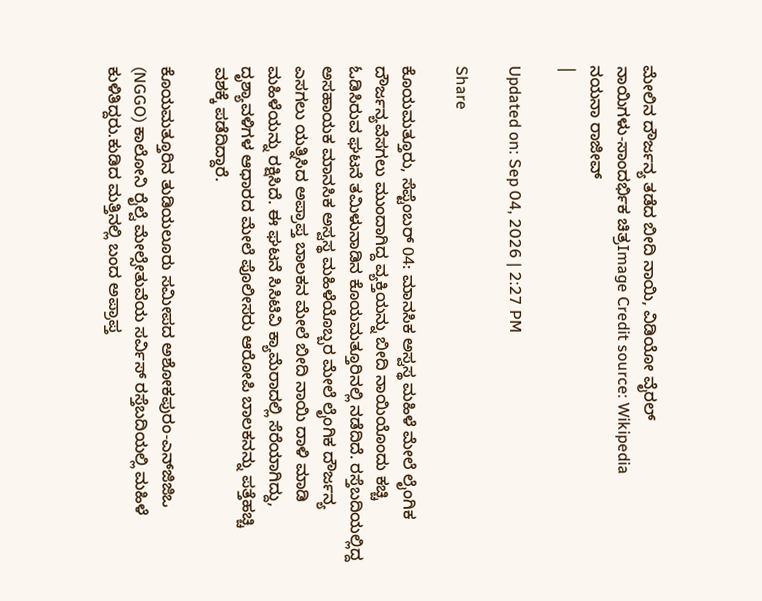ಮೇಲಿನ ದೌರ್ಜನ್ಯ ತಡೆದ ಬೀದಿ ನಾಯಿ, ವಿಡಿಯೋ ವೈರಲ್
ನಾಯಿಗಳು-ಸಾಂದರ್ಭಿಕ ಚಿತ್ರImage Credit source: Wikipedia
ನಯನಾ ರಾಜೀವ್
|

Updated on: Sep 04, 2026 | 2:27 PM

Share

ಕೊಯಮತ್ತೂರು, ಸೆಪ್ಟೆಂಬರ್ 04: ಮಾನಸಿಕ ಅಸ್ವಸ್ಥ ಮಹಿಳೆ ಮೇಲೆ ಲೈಂಗಿಕ ದೌರ್ಜನ್ಯವೆಸಗಲು ಮುಂದಾಗಿದ್ದ ವ್ಯಕ್ತಿಯನ್ನು ಬೀದಿ ನಾಯಿಯೊಂದು ಕಚ್ಚಿ ಓಡಿಸಿರುವ ಘಟನೆ ತಮಿಳುನಾಡಿನ ಕೊಯಮತ್ತೂರಿನಲ್ಲಿ ನಡೆದಿದೆ. ರಸ್ತೆಬದಿಯಲ್ಲಿದ್ದ ಅಸಹಾಯಕ ಮಾನಸಿಕ ಅಸ್ವಸ್ಥ ಮಹಿಳೆಯೊಬ್ಬರ ಮೇಲೆ ಲೈಂಗಿಕ ದೌರ್ಜನ್ಯ ಎಸಗಲು ಯತ್ನಿಸಿದ ಅಪ್ರಾಪ್ತ ಬಾಲಕನ ಮೇಲೆ ಬೀದಿ ನಾಯಿ ದಾಳಿ ಮಾಡಿ ಮಹಿಳೆಯನ್ನು ರಕ್ಷಿಸಿದೆ. ಈ ಘಟನೆ ಸಿಸಿಟಿವಿ ಕ್ಯಾಮೆರಾದಲ್ಲಿ ಸೆರೆಯಾಗಿದ್ದು, ದೃಶ್ಯಾವಳಿಗಳ ಆಧಾರದ ಮೇಲೆ ಪೊಲೀಸರು ಆರೋಪಿ ಬಾಲಕನನ್ನು ಪತ್ತೆಹಚ್ಚಿ ವಶಕ್ಕೆ ಪಡೆದಿದ್ದಾರೆ.

ಕೊಯಮತ್ತೂರಿನ ತುಡಿಯಲೂರು ಸಮೀಪದ ಅಶೋಕಪುರಂ-ಎನ್‌ಜಿಜಿಒ (NGGO) ಕಾಲೋನಿ ರೈಲ್ವೆ ಮೇಲ್ಸೇತುವೆಯ ಸರ್ವಿಸ್ ರಸ್ತೆಬದಿಯಲ್ಲಿ ಮಹಿಳೆ ಕುಳಿತಿದ್ದರು.ಕುಡಿದ ಮತ್ತಿನಲ್ಲಿ ಬಂದ ಅಪ್ರಾಪ್ತ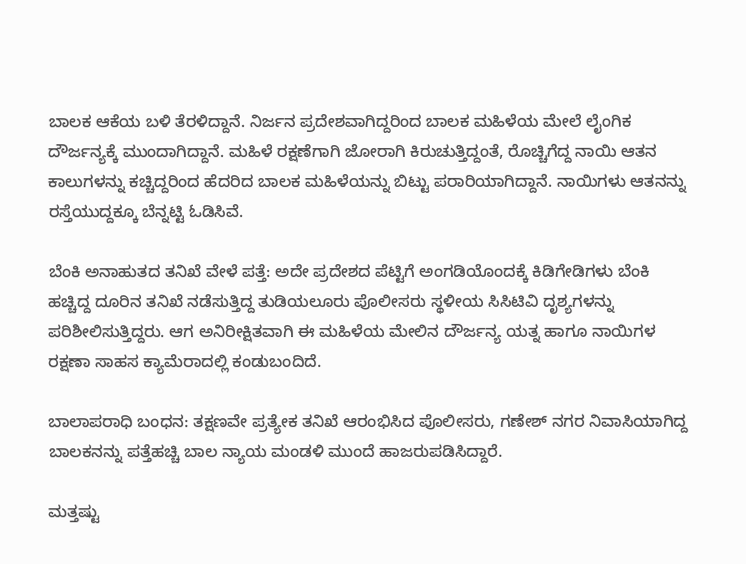ಬಾಲಕ ಆಕೆಯ ಬಳಿ ತೆರಳಿದ್ದಾನೆ. ನಿರ್ಜನ ಪ್ರದೇಶವಾಗಿದ್ದರಿಂದ ಬಾಲಕ ಮಹಿಳೆಯ ಮೇಲೆ ಲೈಂಗಿಕ ದೌರ್ಜನ್ಯಕ್ಕೆ ಮುಂದಾಗಿದ್ದಾನೆ. ಮಹಿಳೆ ರಕ್ಷಣೆಗಾಗಿ ಜೋರಾಗಿ ಕಿರುಚುತ್ತಿದ್ದಂತೆ, ರೊಚ್ಚಿಗೆದ್ದ ನಾಯಿ ಆತನ ಕಾಲುಗಳನ್ನು ಕಚ್ಚಿದ್ದರಿಂದ ಹೆದರಿದ ಬಾಲಕ ಮಹಿಳೆಯನ್ನು ಬಿಟ್ಟು ಪರಾರಿಯಾಗಿದ್ದಾನೆ. ನಾಯಿಗಳು ಆತನನ್ನು ರಸ್ತೆಯುದ್ದಕ್ಕೂ ಬೆನ್ನಟ್ಟಿ ಓಡಿಸಿವೆ.

ಬೆಂಕಿ ಅನಾಹುತದ ತನಿಖೆ ವೇಳೆ ಪತ್ತೆ: ಅದೇ ಪ್ರದೇಶದ ಪೆಟ್ಟಿಗೆ ಅಂಗಡಿಯೊಂದಕ್ಕೆ ಕಿಡಿಗೇಡಿಗಳು ಬೆಂಕಿ ಹಚ್ಚಿದ್ದ ದೂರಿನ ತನಿಖೆ ನಡೆಸುತ್ತಿದ್ದ ತುಡಿಯಲೂರು ಪೊಲೀಸರು ಸ್ಥಳೀಯ ಸಿಸಿಟಿವಿ ದೃಶ್ಯಗಳನ್ನು ಪರಿಶೀಲಿಸುತ್ತಿದ್ದರು. ಆಗ ಅನಿರೀಕ್ಷಿತವಾಗಿ ಈ ಮಹಿಳೆಯ ಮೇಲಿನ ದೌರ್ಜನ್ಯ ಯತ್ನ ಹಾಗೂ ನಾಯಿಗಳ ರಕ್ಷಣಾ ಸಾಹಸ ಕ್ಯಾಮೆರಾದಲ್ಲಿ ಕಂಡುಬಂದಿದೆ.

ಬಾಲಾಪರಾಧಿ ಬಂಧನ: ತಕ್ಷಣವೇ ಪ್ರತ್ಯೇಕ ತನಿಖೆ ಆರಂಭಿಸಿದ ಪೊಲೀಸರು, ಗಣೇಶ್ ನಗರ ನಿವಾಸಿಯಾಗಿದ್ದ ಬಾಲಕನನ್ನು ಪತ್ತೆಹಚ್ಚಿ ಬಾಲ ನ್ಯಾಯ ಮಂಡಳಿ ಮುಂದೆ ಹಾಜರುಪಡಿಸಿದ್ದಾರೆ.

ಮತ್ತಷ್ಟು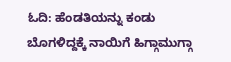ಓದಿ: ಹೆಂಡತಿಯನ್ನು ಕಂಡು ಬೊಗಳಿದ್ದಕ್ಕೆ ನಾಯಿಗೆ ಹಿಗ್ಗಾಮುಗ್ಗಾ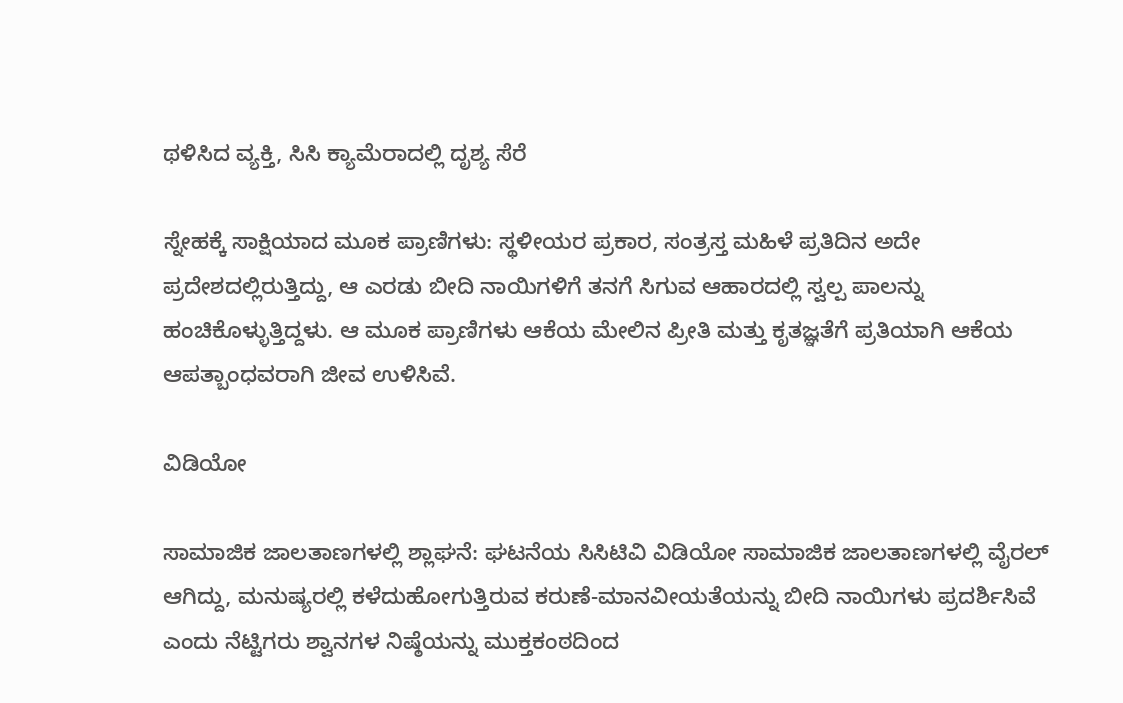ಥಳಿಸಿದ ವ್ಯಕ್ತಿ, ಸಿಸಿ ಕ್ಯಾಮೆರಾದಲ್ಲಿ ದೃಶ್ಯ ಸೆರೆ

ಸ್ನೇಹಕ್ಕೆ ಸಾಕ್ಷಿಯಾದ ಮೂಕ ಪ್ರಾಣಿಗಳು: ಸ್ಥಳೀಯರ ಪ್ರಕಾರ, ಸಂತ್ರಸ್ತ ಮಹಿಳೆ ಪ್ರತಿದಿನ ಅದೇ ಪ್ರದೇಶದಲ್ಲಿರುತ್ತಿದ್ದು, ಆ ಎರಡು ಬೀದಿ ನಾಯಿಗಳಿಗೆ ತನಗೆ ಸಿಗುವ ಆಹಾರದಲ್ಲಿ ಸ್ವಲ್ಪ ಪಾಲನ್ನು ಹಂಚಿಕೊಳ್ಳುತ್ತಿದ್ದಳು. ಆ ಮೂಕ ಪ್ರಾಣಿಗಳು ಆಕೆಯ ಮೇಲಿನ ಪ್ರೀತಿ ಮತ್ತು ಕೃತಜ್ಞತೆಗೆ ಪ್ರತಿಯಾಗಿ ಆಕೆಯ ಆಪತ್ಬಾಂಧವರಾಗಿ ಜೀವ ಉಳಿಸಿವೆ.

ವಿಡಿಯೋ

ಸಾಮಾಜಿಕ ಜಾಲತಾಣಗಳಲ್ಲಿ ಶ್ಲಾಘನೆ: ಘಟನೆಯ ಸಿಸಿಟಿವಿ ವಿಡಿಯೋ ಸಾಮಾಜಿಕ ಜಾಲತಾಣಗಳಲ್ಲಿ ವೈರಲ್ ಆಗಿದ್ದು, ಮನುಷ್ಯರಲ್ಲಿ ಕಳೆದುಹೋಗುತ್ತಿರುವ ಕರುಣೆ-ಮಾನವೀಯತೆಯನ್ನು ಬೀದಿ ನಾಯಿಗಳು ಪ್ರದರ್ಶಿಸಿವೆ ಎಂದು ನೆಟ್ಟಿಗರು ಶ್ವಾನಗಳ ನಿಷ್ಠೆಯನ್ನು ಮುಕ್ತಕಂಠದಿಂದ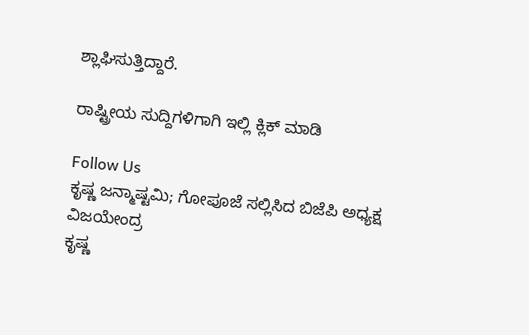ಶ್ಲಾಘಿಸುತ್ತಿದ್ದಾರೆ.

ರಾಷ್ಟ್ರೀಯ ಸುದ್ದಿಗಳಿಗಾಗಿ ಇಲ್ಲಿ ಕ್ಲಿಕ್ ಮಾಡಿ

Follow Us
ಕೃಷ್ಣ ಜನ್ಮಾಷ್ಟಮಿ; ಗೋಪೂಜೆ ಸಲ್ಲಿಸಿದ ಬಿಜೆಪಿ ಅಧ್ಯಕ್ಷ ವಿಜಯೇಂದ್ರ
ಕೃಷ್ಣ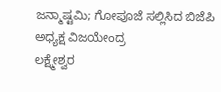ಜನ್ಮಾಷ್ಟಮಿ; ಗೋಪೂಜೆ ಸಲ್ಲಿಸಿದ ಬಿಜೆಪಿ ಅಧ್ಯಕ್ಷ ವಿಜಯೇಂದ್ರ
ಲಕ್ಷ್ಮೇಶ್ವರ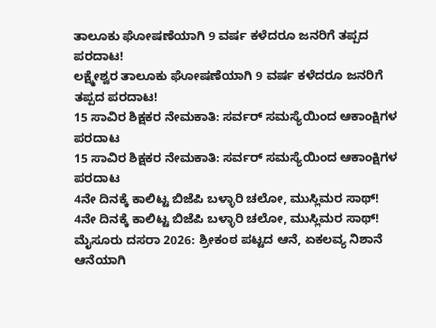ತಾಲೂಕು ಘೋಷಣೆಯಾಗಿ 9 ವರ್ಷ ಕಳೆದರೂ ಜನರಿಗೆ ತಪ್ಪದ ಪರದಾಟ!
ಲಕ್ಷ್ಮೇಶ್ವರ ತಾಲೂಕು ಘೋಷಣೆಯಾಗಿ 9 ವರ್ಷ ಕಳೆದರೂ ಜನರಿಗೆ ತಪ್ಪದ ಪರದಾಟ!
15 ಸಾವಿರ ಶಿಕ್ಷಕರ ನೇಮಕಾತಿ: ಸರ್ವರ್ ಸಮಸ್ಯೆಯಿಂದ ಆಕಾಂಕ್ಷಿಗಳ ಪರದಾಟ
15 ಸಾವಿರ ಶಿಕ್ಷಕರ ನೇಮಕಾತಿ: ಸರ್ವರ್ ಸಮಸ್ಯೆಯಿಂದ ಆಕಾಂಕ್ಷಿಗಳ ಪರದಾಟ
4ನೇ ದಿನಕ್ಕೆ ಕಾಲಿಟ್ಟ ಬಿಜೆಪಿ ಬಳ್ಳಾರಿ ಚಲೋ, ಮುಸ್ಲಿಮರ ಸಾಥ್!
4ನೇ ದಿನಕ್ಕೆ ಕಾಲಿಟ್ಟ ಬಿಜೆಪಿ ಬಳ್ಳಾರಿ ಚಲೋ, ಮುಸ್ಲಿಮರ ಸಾಥ್!
ಮೈಸೂರು ದಸರಾ 2026: ಶ್ರೀಕಂಠ ಪಟ್ಟದ ಆನೆ, ಏಕಲವ್ಯ ನಿಶಾನೆ ಆನೆಯಾಗಿ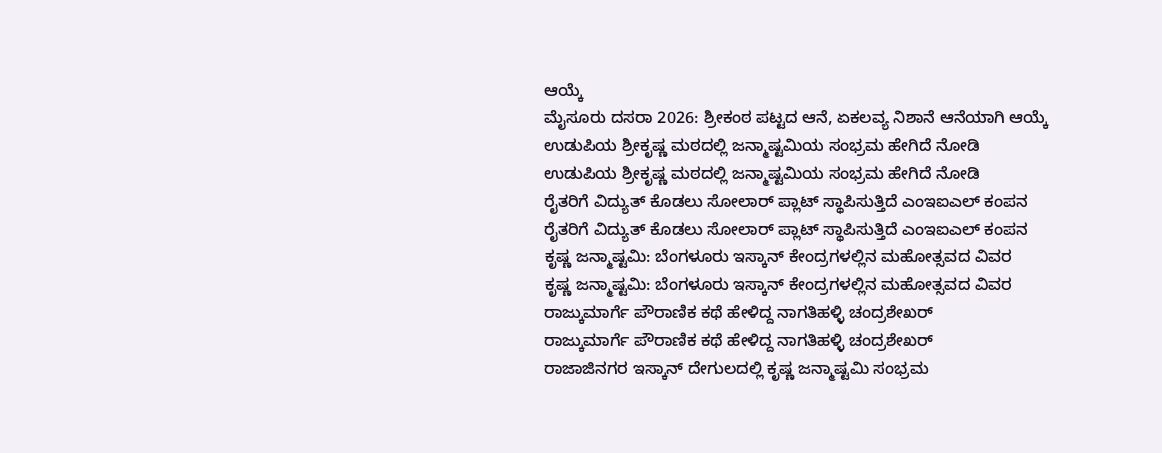ಆಯ್ಕೆ
ಮೈಸೂರು ದಸರಾ 2026: ಶ್ರೀಕಂಠ ಪಟ್ಟದ ಆನೆ, ಏಕಲವ್ಯ ನಿಶಾನೆ ಆನೆಯಾಗಿ ಆಯ್ಕೆ
ಉಡುಪಿಯ ಶ್ರೀಕೃಷ್ಣ ಮಠದಲ್ಲಿ ಜನ್ಮಾಷ್ಟಮಿಯ ಸಂಭ್ರಮ ಹೇಗಿದೆ ನೋಡಿ
ಉಡುಪಿಯ ಶ್ರೀಕೃಷ್ಣ ಮಠದಲ್ಲಿ ಜನ್ಮಾಷ್ಟಮಿಯ ಸಂಭ್ರಮ ಹೇಗಿದೆ ನೋಡಿ
ರೈತರಿಗೆ ವಿದ್ಯುತ್ ಕೊಡಲು ಸೋಲಾರ್ ಪ್ಲಾಟ್ ಸ್ಥಾಪಿಸುತ್ತಿದೆ ಎಂಇಐಎಲ್ ಕಂಪನ
ರೈತರಿಗೆ ವಿದ್ಯುತ್ ಕೊಡಲು ಸೋಲಾರ್ ಪ್ಲಾಟ್ ಸ್ಥಾಪಿಸುತ್ತಿದೆ ಎಂಇಐಎಲ್ ಕಂಪನ
ಕೃಷ್ಣ ಜನ್ಮಾಷ್ಟಮಿ: ಬೆಂಗಳೂರು ಇಸ್ಕಾನ್ ಕೇಂದ್ರಗಳಲ್ಲಿನ ಮಹೋತ್ಸವದ ವಿವರ
ಕೃಷ್ಣ ಜನ್ಮಾಷ್ಟಮಿ: ಬೆಂಗಳೂರು ಇಸ್ಕಾನ್ ಕೇಂದ್ರಗಳಲ್ಲಿನ ಮಹೋತ್ಸವದ ವಿವರ
ರಾಜ್ಕುಮಾರ್ಗೆ ಪೌರಾಣಿಕ ಕಥೆ ಹೇಳಿದ್ದ ನಾಗತಿಹಳ್ಳಿ ಚಂದ್ರಶೇಖರ್
ರಾಜ್ಕುಮಾರ್ಗೆ ಪೌರಾಣಿಕ ಕಥೆ ಹೇಳಿದ್ದ ನಾಗತಿಹಳ್ಳಿ ಚಂದ್ರಶೇಖರ್
ರಾಜಾಜಿನಗರ ಇಸ್ಕಾನ್ ದೇಗುಲದಲ್ಲಿ ಕೃಷ್ಣ ಜನ್ಮಾಷ್ಟಮಿ ಸಂಭ್ರಮ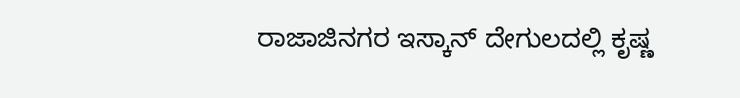ರಾಜಾಜಿನಗರ ಇಸ್ಕಾನ್ ದೇಗುಲದಲ್ಲಿ ಕೃಷ್ಣ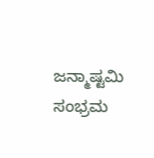ಜನ್ಮಾಷ್ಟಮಿ ಸಂಭ್ರಮ